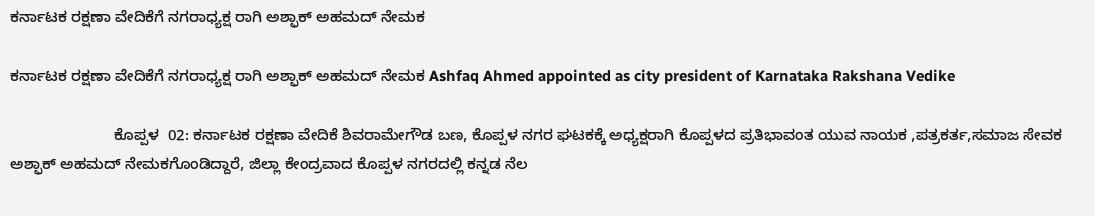ಕರ್ನಾಟಕ ರಕ್ಷಣಾ ವೇದಿಕೆಗೆ ನಗರಾಧ್ಯಕ್ಷ ರಾಗಿ ಅಶ್ಫಾಕ್ ಅಹಮದ್ ನೇಮಕ

ಕರ್ನಾಟಕ ರಕ್ಷಣಾ ವೇದಿಕೆಗೆ ನಗರಾಧ್ಯಕ್ಷ ರಾಗಿ ಅಶ್ಫಾಕ್ ಅಹಮದ್ ನೇಮಕ Ashfaq Ahmed appointed as city president of Karnataka Rakshana Vedike

                        ಕೊಪ್ಪಳ  02: ಕರ್ನಾಟಕ ರಕ್ಷಣಾ ವೇದಿಕೆ ಶಿವರಾಮೇಗೌಡ ಬಣ, ಕೊಪ್ಪಳ ನಗರ ಘಟಕಕ್ಕೆ ಅಧ್ಯಕ್ಷರಾಗಿ ಕೊಪ್ಪಳದ ಪ್ರತಿಭಾವಂತ ಯುವ ನಾಯಕ ,ಪತ್ರಕರ್ತ,ಸಮಾಜ ಸೇವಕ ಅಶ್ಫಾಕ್ ಅಹಮದ್ ನೇಮಕಗೊಂಡಿದ್ದಾರೆ, ಜಿಲ್ಲಾ ಕೇಂದ್ರವಾದ ಕೊಪ್ಪಳ ನಗರದಲ್ಲಿ ಕನ್ನಡ ನೆಲ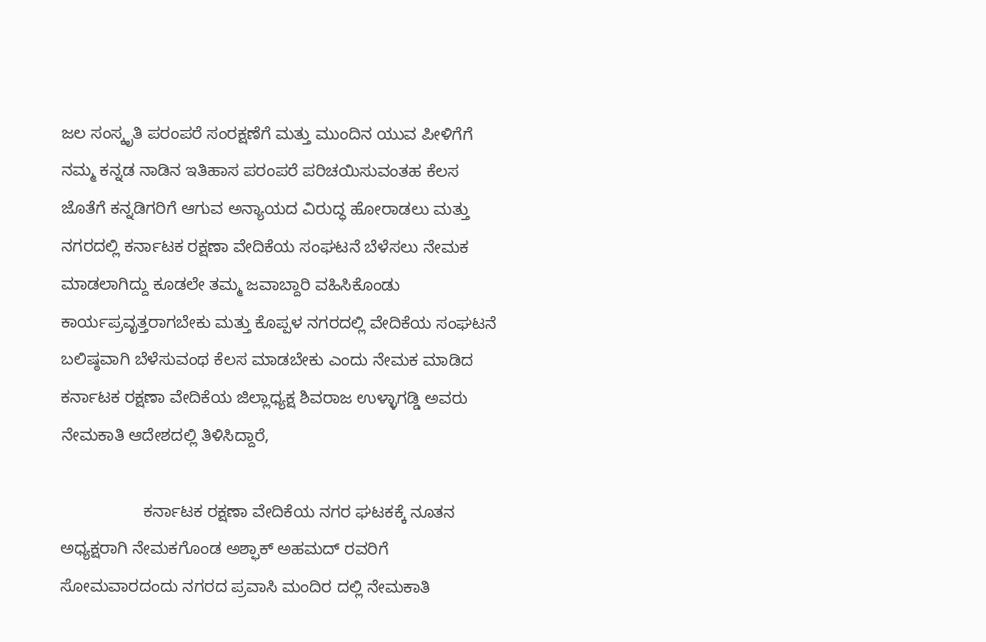ಜಲ ಸಂಸ್ಕೃತಿ ಪರಂಪರೆ ಸಂರಕ್ಷಣೆಗೆ ಮತ್ತು ಮುಂದಿನ ಯುವ ಪೀಳಿಗೆಗೆ ನಮ್ಮ ಕನ್ನಡ ನಾಡಿನ ಇತಿಹಾಸ ಪರಂಪರೆ ಪರಿಚಯಿಸುವಂತಹ ಕೆಲಸ ಜೊತೆಗೆ ಕನ್ನಡಿಗರಿಗೆ ಆಗುವ ಅನ್ಯಾಯದ ವಿರುದ್ಧ ಹೋರಾಡಲು ಮತ್ತು ನಗರದಲ್ಲಿ ಕರ್ನಾಟಕ ರಕ್ಷಣಾ ವೇದಿಕೆಯ ಸಂಘಟನೆ ಬೆಳೆಸಲು ನೇಮಕ ಮಾಡಲಾಗಿದ್ದು ಕೂಡಲೇ ತಮ್ಮ ಜವಾಬ್ದಾರಿ ವಹಿಸಿಕೊಂಡು ಕಾರ್ಯಪ್ರವೃತ್ತರಾಗಬೇಕು ಮತ್ತು ಕೊಪ್ಪಳ ನಗರದಲ್ಲಿ ವೇದಿಕೆಯ ಸಂಘಟನೆ ಬಲಿಷ್ಠವಾಗಿ ಬೆಳೆಸುವಂಥ ಕೆಲಸ ಮಾಡಬೇಕು ಎಂದು ನೇಮಕ ಮಾಡಿದ ಕರ್ನಾಟಕ ರಕ್ಷಣಾ ವೇದಿಕೆಯ ಜಿಲ್ಲಾಧ್ಯಕ್ಷ ಶಿವರಾಜ ಉಳ್ಳಾಗಡ್ಡಿ ಅವರು ನೇಮಕಾತಿ ಆದೇಶದಲ್ಲಿ ತಿಳಿಸಿದ್ದಾರೆ,

                  ಕರ್ನಾಟಕ ರಕ್ಷಣಾ ವೇದಿಕೆಯ ನಗರ ಘಟಕಕ್ಕೆ ನೂತನ ಅಧ್ಯಕ್ಷರಾಗಿ ನೇಮಕಗೊಂಡ ಅಶ್ಫಾಕ್ ಅಹಮದ್ ರವರಿಗೆ ಸೋಮವಾರದಂದು ನಗರದ ಪ್ರವಾಸಿ ಮಂದಿರ ದಲ್ಲಿ ನೇಮಕಾತಿ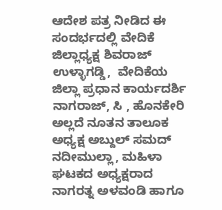ಆದೇಶ ಪತ್ರ ನೀಡಿದ ಈ ಸಂದರ್ಭದಲ್ಲಿ ವೇದಿಕೆ ಜಿಲ್ಲಾಧ್ಯಕ್ಷ ಶಿವರಾಜ್ ಉಳ್ಳಾಗಡ್ಡಿ,  ವೇದಿಕೆಯ ಜಿಲ್ಲಾ ಪ್ರಧಾನ ಕಾರ್ಯದರ್ಶಿ ನಾಗರಾಜ್, ಸಿ , ಹೊನಕೇರಿ ಅಲ್ಲದೆ ನೂತನ ತಾಲೂಕ ಅಧ್ಯಕ್ಷ ಅಬ್ದುಲ್ ಸಮದ್ ನದೀಮುಲ್ಲಾ, ಮಹಿಳಾ ಘಟಕದ ಅಧ್ಯಕ್ಷರಾದ ನಾಗರತ್ನ ಅಳವಂಡಿ ಹಾಗೂ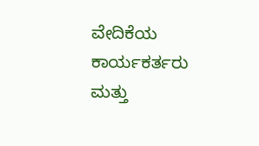ವೇದಿಕೆಯ ಕಾರ್ಯಕರ್ತರು ಮತ್ತು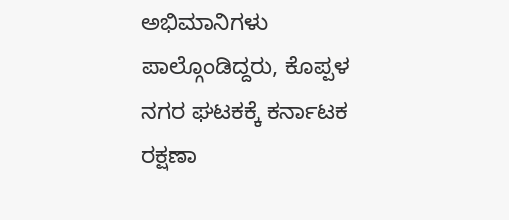ಅಭಿಮಾನಿಗಳು ಪಾಲ್ಗೊಂಡಿದ್ದರು, ಕೊಪ್ಪಳ ನಗರ ಘಟಕಕ್ಕೆ ಕರ್ನಾಟಕ ರಕ್ಷಣಾ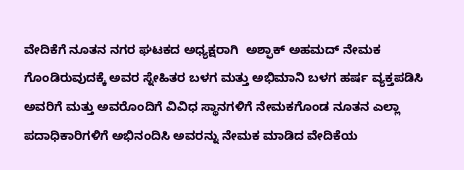ವೇದಿಕೆಗೆ ನೂತನ ನಗರ ಘಟಕದ ಅಧ್ಯಕ್ಷರಾಗಿ  ಅಶ್ಫಾಕ್ ಅಹಮದ್ ನೇಮಕ ಗೊಂಡಿರುವುದಕ್ಕೆ ಅವರ ಸ್ನೇಹಿತರ ಬಳಗ ಮತ್ತು ಅಭಿಮಾನಿ ಬಳಗ ಹರ್ಷ ವ್ಯಕ್ತಪಡಿಸಿ ಅವರಿಗೆ ಮತ್ತು ಅವರೊಂದಿಗೆ ವಿವಿಧ ಸ್ಥಾನಗಳಿಗೆ ನೇಮಕಗೊಂಡ ನೂತನ ಎಲ್ಲಾ ಪದಾಧಿಕಾರಿಗಳಿಗೆ ಅಭಿನಂದಿಸಿ ಅವರನ್ನು ನೇಮಕ ಮಾಡಿದ ವೇದಿಕೆಯ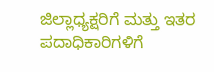ಜಿಲ್ಲಾಧ್ಯಕ್ಷರಿಗೆ ಮತ್ತು ಇತರ ಪದಾಧಿಕಾರಿಗಳಿಗೆ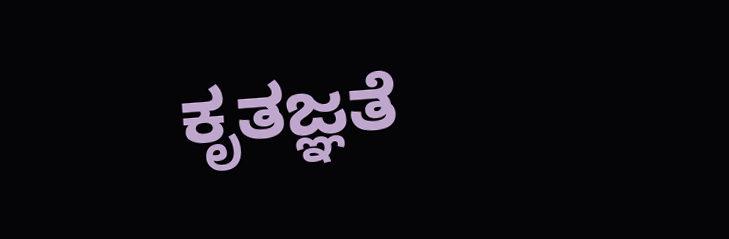ಕೃತಜ್ಞತೆ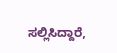ಸಲ್ಲಿಸಿದ್ದಾರೆ,